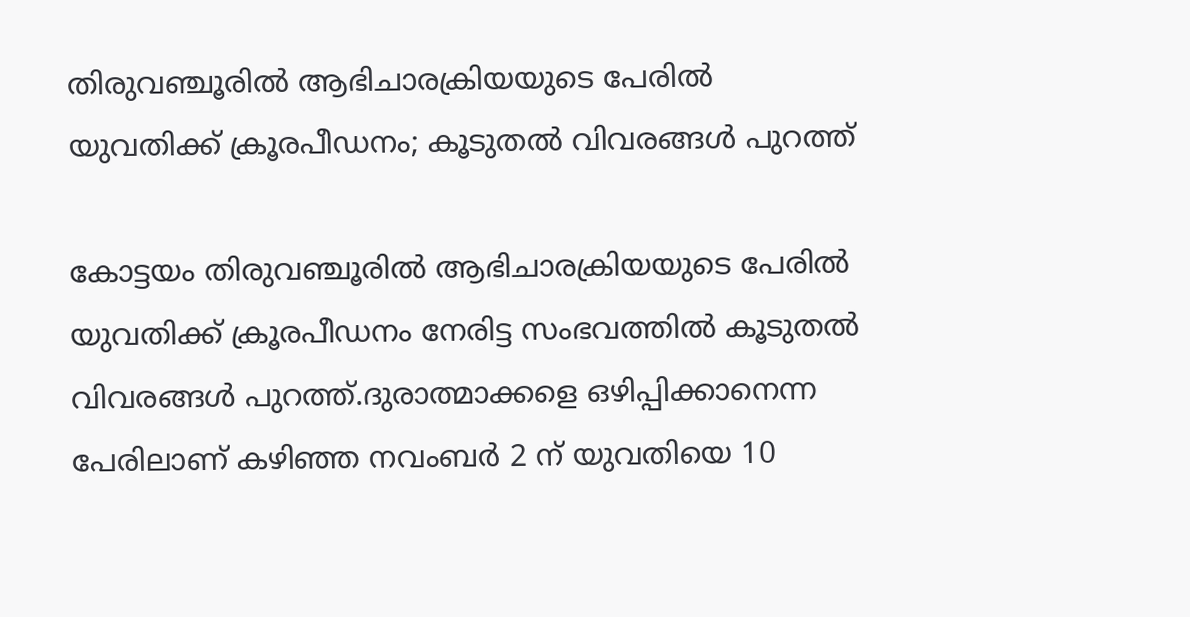തിരുവഞ്ചൂരിൽ ആഭിചാരക്രിയയുടെ പേരിൽ യുവതിക്ക് ക്രൂരപീഡനം; കൂടുതൽ വിവരങ്ങൾ പുറത്ത്

കോട്ടയം തിരുവഞ്ചൂരിൽ ആഭിചാരക്രിയയുടെ പേരിൽ യുവതിക്ക് ക്രൂരപീഡനം നേരിട്ട സംഭവത്തിൽ കൂടുതൽ വിവരങ്ങൾ പുറത്ത്.ദുരാത്മാക്കളെ ഒഴിപ്പിക്കാനെന്ന പേരിലാണ് കഴിഞ്ഞ നവംബർ 2 ന് യുവതിയെ 10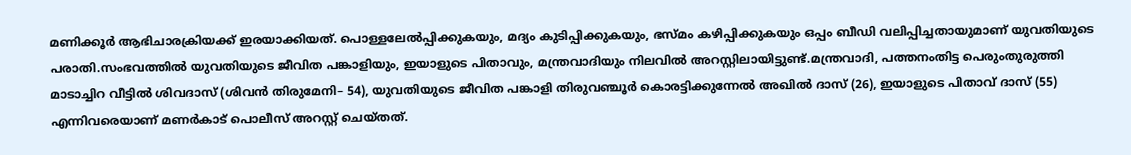മണിക്കൂർ ആഭിചാരക്രിയക്ക് ഇരയാക്കിയത്. പൊള്ളലേല്‍പ്പിക്കുകയും, മദ്യം കുടിപ്പിക്കുകയും, ഭസ്മം കഴിപ്പിക്കുകയും ഒപ്പം ബീഡി വലിപ്പിച്ചതായുമാണ് യുവതിയുടെ പരാതി.സംഭവത്തിൽ യുവതിയുടെ ജീവിത പങ്കാളിയും, ഇയാളുടെ പിതാവും, മന്ത്രവാദിയും നിലവിൽ അറസ്റ്റിലായിട്ടുണ്ട്.മന്ത്രവാദി, പത്തനംതിട്ട പെരുംതുരുത്തി മാടാച്ചിറ വീട്ടിൽ ശിവദാസ് (ശിവൻ തിരുമേനി– 54), യുവതിയുടെ ജീവിത പങ്കാളി തിരുവഞ്ചൂർ കൊരട്ടിക്കുന്നേൽ അഖിൽ ദാസ് (26), ഇയാളുടെ പിതാവ് ദാസ് (55) എന്നിവരെയാണ് മണർകാട് പൊലീസ് അറസ്റ്റ് ചെയ്തത്.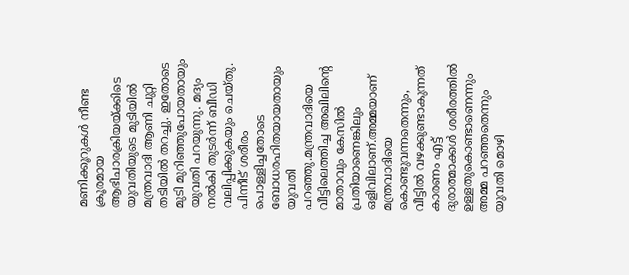മണിക്കൂറുകൾ നീണ്ട ക്രൂരമായ ആഭിചാരക്രിയയ്ക്കിടെ യുവതിയുടെ മുടിയിൽ മന്ത്രവാദി ആണി ചുറ്റി തടിയിൽ തറച്ചു. ഇതോടെ മുടി മുറിഞ്ഞുപോയതായും യുവതി പറയുന്നു. മദ്യം നൽകി തുടർന്ന് ബീഡി വലിപ്പിക്കുകയും ചെയ്തു. പിന്നീട് ശരീരം പൊള്ളിച്ചതോടെ ബോധരഹിതയായതായും യുവതി പറഞ്ഞു.മന്ത്രവാദിയെ വീട്ടിലെത്തിച്ച അഖിലിന്റെ മാതാവും കേസിൽ പ്രതിയാണെങ്കിലും ഒളിവിലാണ്.അമ്മയാണ് മന്ത്രവാദിയെ കൊണ്ടുവന്നതെന്നും, വീട്ടിൽ വഴക്കുണ്ടാകുന്നത് കാരണം എട്ട് ദുരാത്മാക്കൾ ശരീരത്തിൽ ഉള്ളതുകൊണ്ടാണെന്നും അമ്മ പറഞ്ഞതെന്നും യുവതി മൊഴി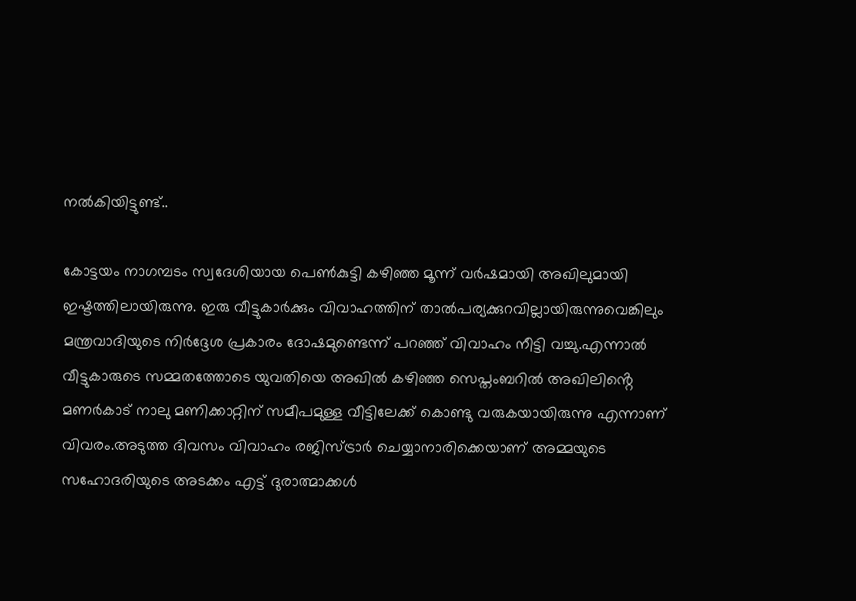നൽകിയിട്ടുണ്ട്..

കോട്ടയം നാഗമ്പടം സ്വദേശിയായ പെൺകുട്ടി കഴിഞ്ഞ മൂന്ന് വർഷമായി അഖിലുമായി ഇഷ്ടത്തിലായിരുന്നു. ഇരു വീട്ടുകാർക്കും വിവാഹത്തിന് താൽപര്യക്കുറവില്ലായിരുന്നുവെങ്കിലും മന്ത്രവാദിയുടെ നിർദ്ദേശ പ്രകാരം ദോഷമുണ്ടെന്ന് പറഞ്ഞ് വിവാഹം നീട്ടി വച്ചു.എന്നാൽ വീട്ടുകാരുടെ സമ്മതത്തോടെ യുവതിയെ അഖിൽ കഴിഞ്ഞ സെപ്തംബറിൽ അഖിലിൻ്റെ മണർകാട് നാലു മണിക്കാറ്റിന് സമീപമുള്ള വീട്ടിലേക്ക് കൊണ്ടു വരുകയായിരുന്നു എന്നാണ് വിവരം.അടുത്ത ദിവസം വിവാഹം രജിസ്ട്രാർ ചെയ്യാനാരിക്കെയാണ് അമ്മയുടെ സഹോദരിയുടെ അടക്കം എട്ട് ദുരാത്മാക്കൾ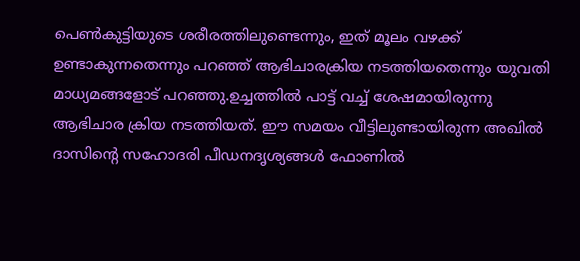പെൺകുട്ടിയുടെ ശരീരത്തിലുണ്ടെന്നും, ഇത് മൂലം വഴക്ക് ഉണ്ടാകുന്നതെന്നും പറഞ്ഞ് ആഭിചാരക്രിയ നടത്തിയതെന്നും യുവതി മാധ്യമങ്ങളോട് പറഞ്ഞു.ഉച്ചത്തിൽ പാട്ട് വച്ച് ശേഷമായിരുന്നു ആഭിചാര ക്രിയ നടത്തിയത്. ഈ സമയം വീട്ടിലുണ്ടായിരുന്ന അഖിൽ ദാസിന്റെ സഹോദരി പീഡനദൃശ്യങ്ങൾ ഫോണിൽ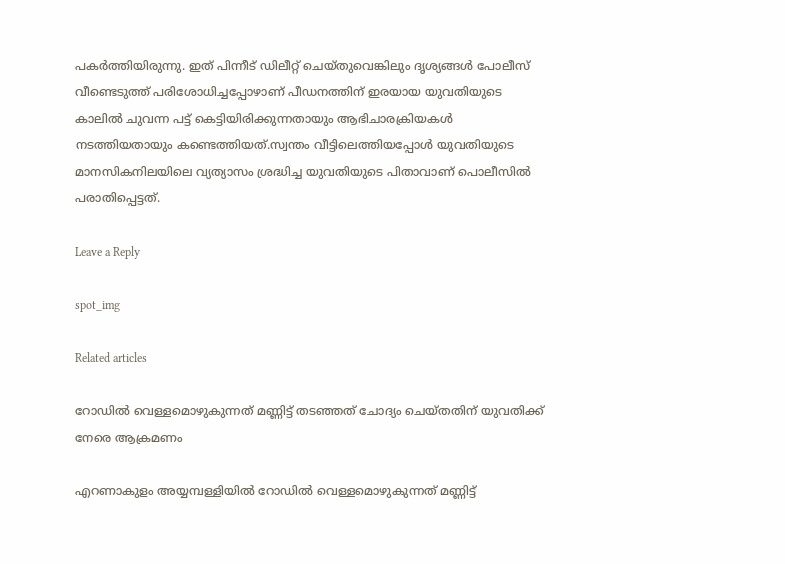പകർത്തിയിരുന്നു. ഇത് പിന്നീട് ഡിലീറ്റ് ചെയ്തുവെങ്കിലും ദൃശ്യങ്ങൾ പോലീസ് വീണ്ടെടുത്ത് പരിശോധിച്ചപ്പോഴാണ് പീഡനത്തിന് ഇരയായ യുവതിയുടെ കാലിൽ ചുവന്ന പട്ട് കെട്ടിയിരിക്കുന്നതായും ആഭിചാരക്രിയകൾ നടത്തിയതായും കണ്ടെത്തിയത്.സ്വന്തം വീട്ടിലെത്തിയപ്പോൾ യുവതിയുടെ മാനസികനിലയിലെ വ്യത്യാസം ശ്രദ്ധിച്ച യുവതിയുടെ പിതാവാണ് പൊലീസിൽ പരാതിപ്പെട്ടത്.

Leave a Reply

spot_img

Related articles

റോഡില്‍ വെള്ളമൊഴുകുന്നത് മണ്ണിട്ട് തടഞ്ഞത് ചോദ്യം ചെയ്തതിന് യുവതിക്ക് നേരെ ആക്രമണം

എറണാകുളം അയ്യമ്പള്ളിയില്‍ റോഡില്‍ വെള്ളമൊഴുകുന്നത് മണ്ണിട്ട്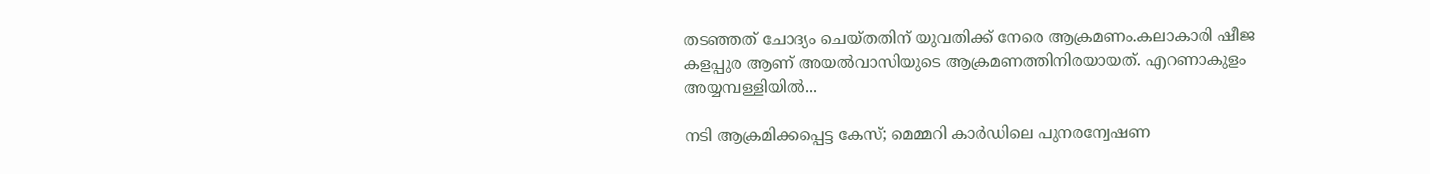തടഞ്ഞത് ചോദ്യം ചെയ്തതിന് യുവതിക്ക് നേരെ ആക്രമണം.കലാകാരി ഷീജ കളപ്പുര ആണ് അയല്‍വാസിയുടെ ആക്രമണത്തിനിരയായത്. എറണാകുളം അയ്യമ്പള്ളിയില്‍...

നടി ആക്രമിക്കപ്പെട്ട കേസ്; മെമ്മറി കാര്‍ഡിലെ പുനരന്വേഷണ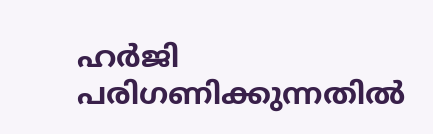ഹര്‍ജി പരിഗണിക്കുന്നതില്‍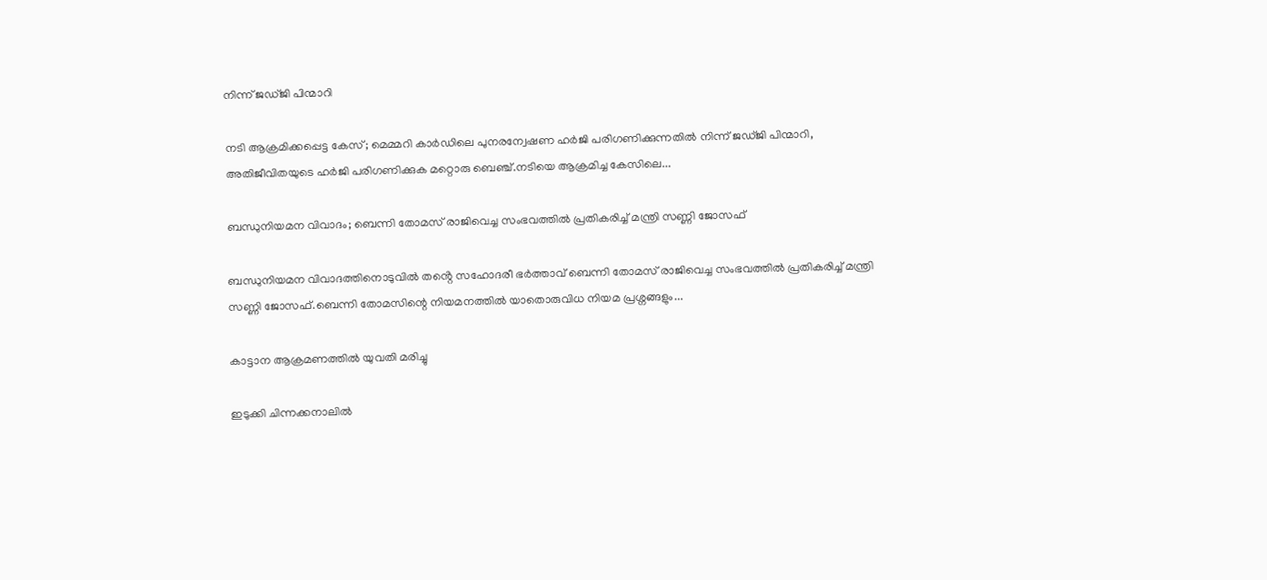നിന്ന് ജഡ്ജി പിന്മാറി

നടി ആക്രമിക്കപ്പെട്ട കേസ്; മെമ്മറി കാര്‍ഡിലെ പുനരന്വേഷണ ഹര്‍ജി പരിഗണിക്കുന്നതില്‍ നിന്ന് ജഡ്ജി പിന്മാറി, അതിജീവിതയുടെ ഹർജി പരിഗണിക്കുക മറ്റൊരു ബെഞ്ച്.നടിയെ ആക്രമിച്ച കേസിലെ...

ബന്ധുനിയമന വിവാദം; ബെന്നി തോമസ് രാജിവെച്ച സംഭവത്തിൽ പ്രതികരിച്ച് മന്ത്രി സണ്ണി ജോസഫ്

ബന്ധുനിയമന വിവാദത്തിനൊടുവിൽ തൻ്റെ സഹോദരീ ഭർത്താവ് ബെന്നി തോമസ് രാജിവെച്ച സംഭവത്തിൽ പ്രതികരിച്ച് മന്ത്രി സണ്ണി ജോസഫ്.ബെന്നി തോമസിന്റെ നിയമനത്തിൽ യാതൊരുവിധ നിയമ പ്രശ്നങ്ങളും...

കാട്ടാന ആക്രമണത്തിൽ യുവതി മരിച്ചു

ഇടുക്കി ചിന്നക്കനാലിൽ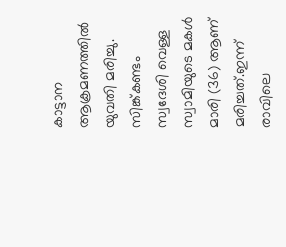കാട്ടാന ആക്രമണത്തിൽ യുവതി മരിച്ചു. സിങ്ക്കണ്ടം സ്വദേശി വെള്ള സ്വാമിയുടെ മകൾ മാരി (36) ആണ് മരിച്ചത്.ഇന്ന് രാവിലെ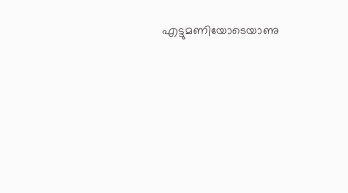എട്ടുമണിയോടെയാണു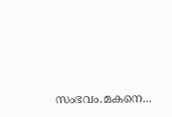സംഭവം.മകനെ...